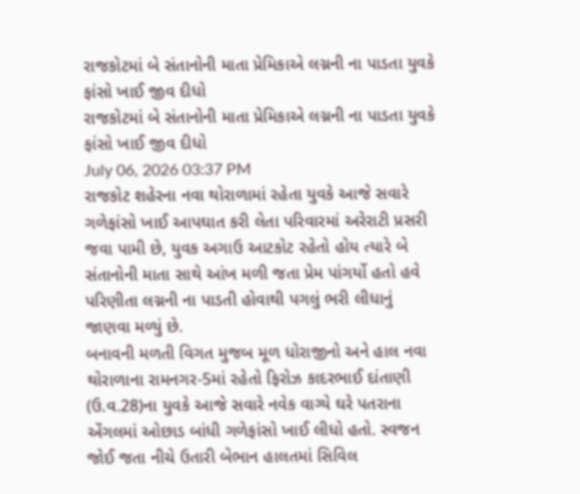રાજકોટમાં બે સંતાનોની માતા પ્રેમિકાએ લગ્નની ના પાડતા યુવકે ફાંસો ખાઈ જીવ દીધો
રાજકોટમાં બે સંતાનોની માતા પ્રેમિકાએ લગ્નની ના પાડતા યુવકે ફાંસો ખાઈ જીવ દીધો
July 06, 2026 03:37 PM
રાજકોટ શહેરના નવા થોરાળામાં રહેતા યુવકે આજે સવારે ગળેફાંસો ખાઈ આપઘાત કરી લેતા પરિવારમાં અરેરાટી પ્રસરી જવા પામી છે, યુવક અગાઉ આટકોટ રહેતો હોય ત્યારે બે સંતાનોની માતા સાથે આંખ મળી જતા પ્રેમ પાંગર્યો હતો હવે પરિણીતા લગ્નની ના પાડતી હોવાથી પગલું ભરી લીધાનું જાણવા મળ્યું છે.
બનાવની મળતી વિગત મુજબ મૂળ ધોરાજીનો અને હાલ નવા થોરાળાના રામનગર-5માં રહેતો ફિરોઝ કાદરભાઈ દાંતાણી (ઉ.વ.28)ના યુવકે આજે સવારે નવેક વાગ્યે ઘરે પતરાના એંગલમાં ઓછાડ બાંધી ગળેફાંસો ખાઈ લીધો હતો. સ્વજન જોઈ જતા નીચે ઉતારી બેભાન હાલતમાં સિવિલ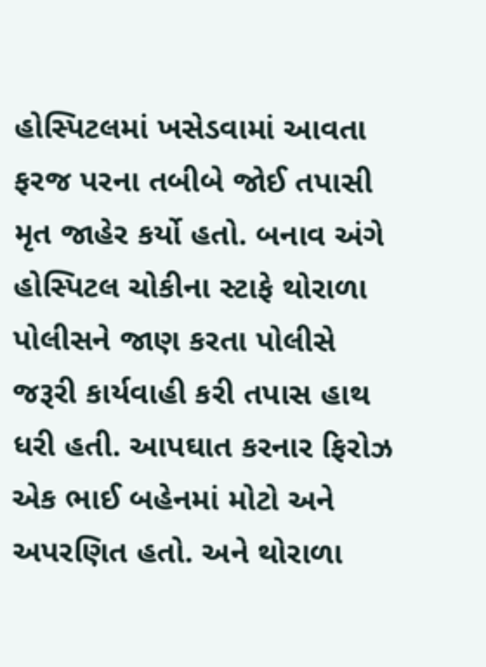હોસ્પિટલમાં ખસેડવામાં આવતા ફરજ પરના તબીબે જોઈ તપાસી મૃત જાહેર કર્યો હતો. બનાવ અંગે હોસ્પિટલ ચોકીના સ્ટાફે થોરાળા પોલીસને જાણ કરતા પોલીસે જરૂરી કાર્યવાહી કરી તપાસ હાથ ધરી હતી. આપઘાત કરનાર ફિરોઝ એક ભાઈ બહેનમાં મોટો અને અપરણિત હતો. અને થોરાળા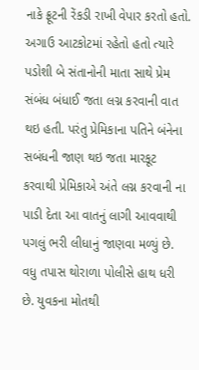નાકે ફ્રૂટની રેંકડી રાખી વેપાર કરતો હતો. અગાઉ આટકોટમાં રહેતો હતો ત્યારે પડોશી બે સંતાનોની માતા સાથે પ્રેમ સંબંધ બંધાઈ જતા લગ્ન કરવાની વાત થઇ હતી. પરંતુ પ્રેમિકાના પતિને બંનેના સબંધની જાણ થઇ જતા મારકૂટ કરવાથી પ્રેમિકાએ અંતે લગ્ન કરવાની ના પાડી દેતા આ વાતનું લાગી આવવાથી પગલું ભરી લીધાનું જાણવા મળ્યું છે. વધુ તપાસ થોરાળા પોલીસે હાથ ધરી છે. યુવકના મોતથી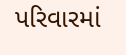પરિવારમાં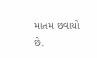માતમ છવાયો છે.